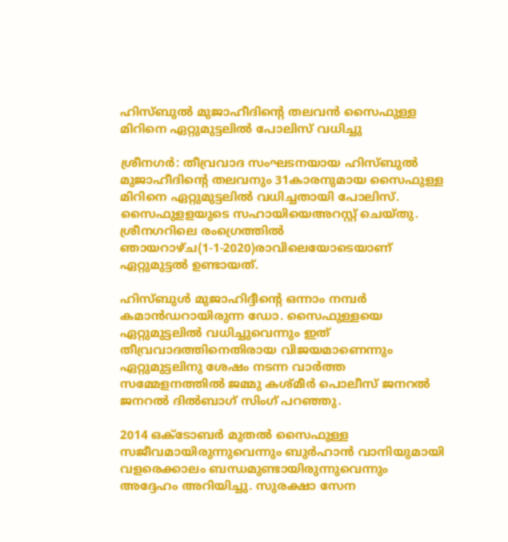ഹിസ്ബുല്‍ മുജാഹീദിന്റെ തലവന്‍ സൈഫുള്ള മിറിനെ ഏറ്റുമുട്ടലില്‍ പോലിസ് വധിച്ചു

ശ്രീനഗര്‍: തീവ്രവാദ സംഘടനയായ ഹിസ്ബുല്‍ മുജാഹീദിന്റെ തലവനും 31കാരനുമായ സൈഫുള്ള മിറിനെ ഏറ്റുമുട്ടലില്‍ വധിച്ചതായി പോലിസ്. സൈഫുളളയുടെ സഹായിയെഅറസ്റ്റ് ചെയ്തു. ശ്രീനഗറിലെ രംഗ്രെത്തില്‍ ഞായറാഴ്ച(1-1-2020)രാവിലെയോടെയാണ് ഏറ്റുമുട്ടല്‍ ഉണ്ടായത്.

ഹിസ്ബുള്‍ മുജാഹിദ്ദീന്റെ ഒന്നാം നമ്പര്‍ കമാന്‍ഡറായിരുന്ന ഡോ. സൈഫുള്ളയെ ഏറ്റുമുട്ടലില്‍ വധിച്ചുവെന്നും ഇത് തീവ്രവാദത്തിനെതിരായ വിജയമാണെന്നും ഏറ്റുമുട്ടലിനു ശേഷം നടന്ന വാര്‍ത്ത സമ്മേളനത്തില്‍ ജമ്മു കശ്മീര്‍ പൊലീസ് ജനറല്‍ ജനറല്‍ ദില്‍ബാഗ് സിംഗ് പറഞ്ഞു.

2014 ഒക്ടോബര്‍ മുതല്‍ സൈഫുള്ള സജീവമായിരുന്നുവെന്നും ബുര്‍ഹാന്‍ വാനിയുമായി വളരെക്കാലം ബന്ധമുണ്ടായിരുന്നുവെന്നും അദ്ദേഹം അറിയിച്ചു. സുരക്ഷാ സേന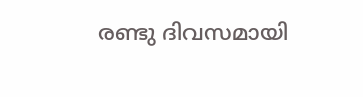രണ്ടു ദിവസമായി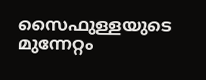സൈഫുള്ളയുടെ മുന്നേറ്റം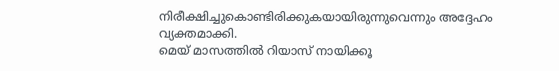നിരീക്ഷിച്ചുകൊണ്ടിരിക്കുകയായിരുന്നുവെന്നും അദ്ദേഹം വ്യക്തമാക്കി.
മെയ് മാസത്തില്‍ റിയാസ് നായിക്കൂ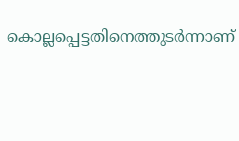കൊല്ലപ്പെട്ടതിനെത്തുടര്‍ന്നാണ്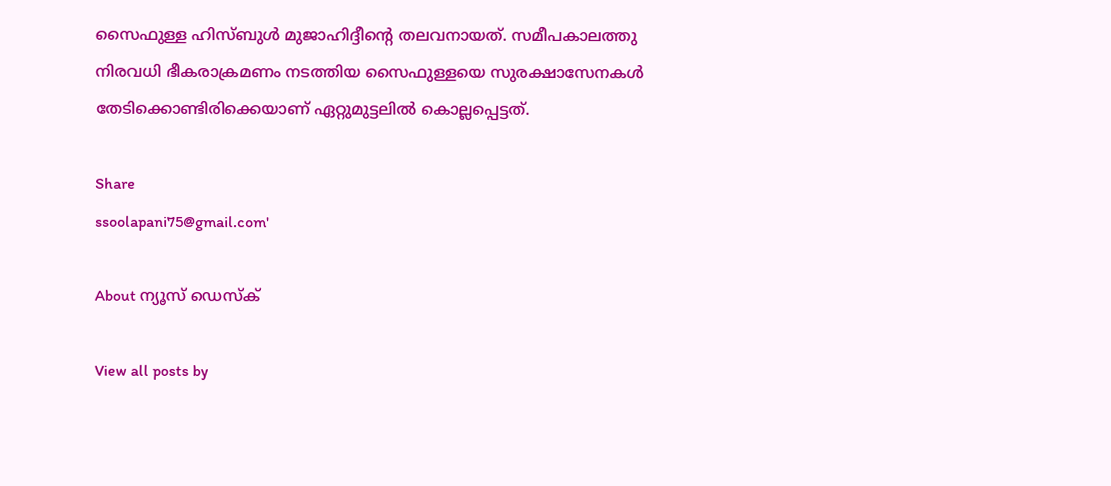സൈഫുള്ള ഹിസ്ബുള്‍ മുജാഹിദ്ദീന്റെ തലവനായത്. സമീപകാലത്തു നിരവധി ഭീകരാക്രമണം നടത്തിയ സൈഫുള്ളയെ സുരക്ഷാസേനകള്‍ തേടിക്കൊണ്ടിരിക്കെയാണ് ഏറ്റുമുട്ടലില്‍ കൊല്ലപ്പെട്ടത്.

Share
ssoolapani75@gmail.com'

About ന്യൂസ് ഡെസ്ക്

View all posts by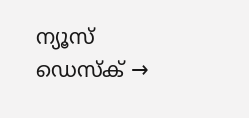ന്യൂസ് ഡെസ്ക് →